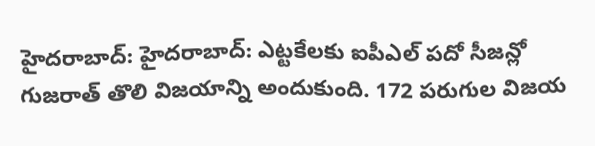హైదరాబాద్: హైదరాబాద్: ఎట్టకేలకు ఐపీఎల్ పదో సీజన్లో గుజరాత్ తొలి విజయాన్ని అందుకుంది. 172 పరుగుల విజయ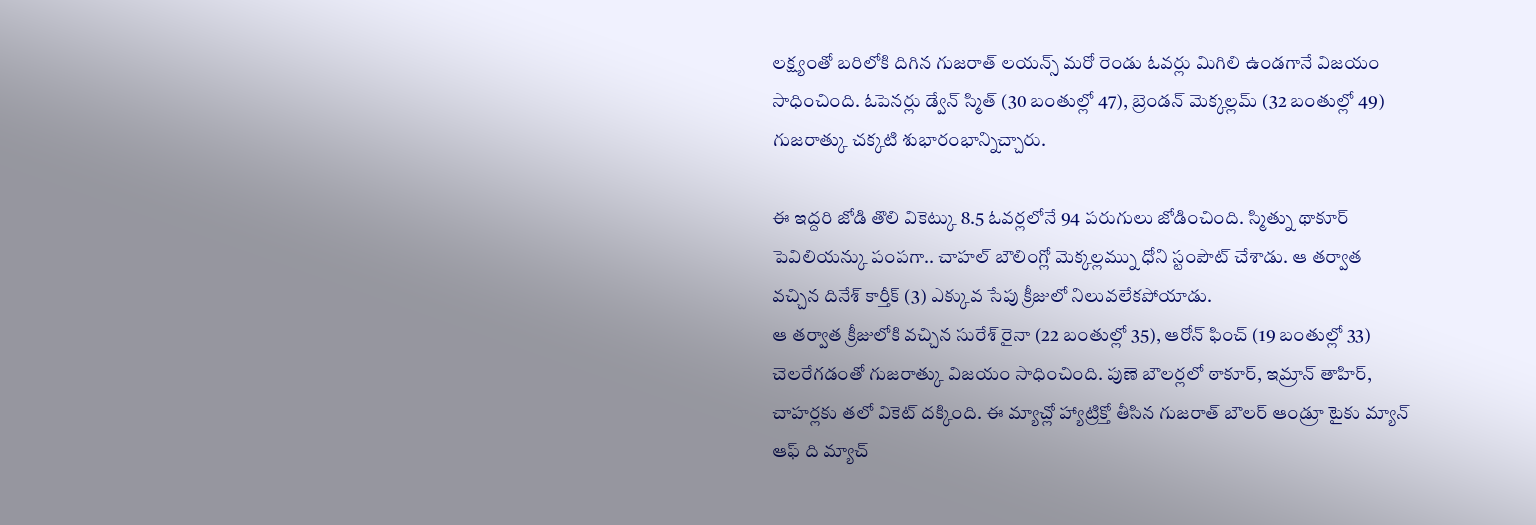లక్ష్యంతో బరిలోకి దిగిన గుజరాత్ లయన్స్ మరో రెండు ఓవర్లు మిగిలి ఉండగానే విజయం సాధించింది. ఓపెనర్లు డ్వేన్ స్మిత్ (30 బంతుల్లో 47), బ్రెండన్ మెక్కల్లమ్ (32 బంతుల్లో 49) గుజరాత్కు చక్కటి శుభారంభాన్నిచ్చారు.

ఈ ఇద్దరి జోడి తొలి వికెట్కు 8.5 ఓవర్లలోనే 94 పరుగులు జోడించింది. స్మిత్ను థాకూర్ పెవిలియన్కు పంపగా.. చాహల్ బౌలింగ్లో మెక్కల్లమ్ను ధోని స్టంపౌట్ చేశాడు. ఆ తర్వాత వచ్చిన దినేశ్ కార్తీక్ (3) ఎక్కువ సేపు క్రీజులో నిలువలేకపోయాడు.
ఆ తర్వాత క్రీజులోకి వచ్చిన సురేశ్ రైనా (22 బంతుల్లో 35), ఆరోన్ ఫించ్ (19 బంతుల్లో 33) చెలరేగడంతో గుజరాత్కు విజయం సాధించింది. పుణె బౌలర్లలో ఠాకూర్, ఇమ్రాన్ తాహిర్, చాహర్లకు తలో వికెట్ దక్కింది. ఈ మ్యాచ్లో హ్యాట్రిక్తో తీసిన గుజరాత్ బౌలర్ ఆండ్రూ టైకు మ్యాన్ ఆఫ్ ది మ్యాచ్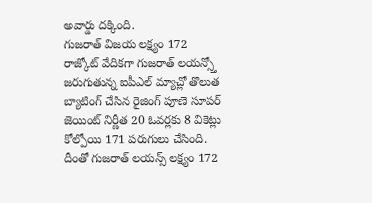అవార్డు దక్కింది.
గుజరాత్ విజయ లక్ష్యం 172
రాజ్కోట్ వేదికగా గుజరాత్ లయన్స్తో జరుగుతున్న ఐపీఎల్ మ్యాచ్లో తొలుత బ్యాటింగ్ చేసిన రైజింగ్ పూణె సూపర్ జెయింట్ నిర్ణీత 20 ఓవర్లకు 8 వికెట్లు కోల్పోయి 171 పరుగులు చేసింది.
దీంతో గుజరాత్ లయన్స్ లక్ష్యం 172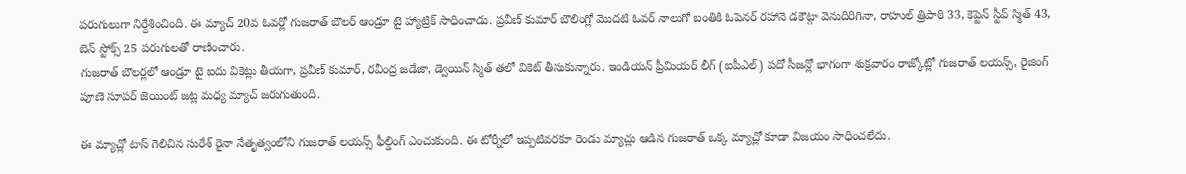పరుగులుగా నిర్దేశించింది. ఈ మ్యాచ్ 20వ ఓవర్లో గుజరాత్ బౌలర్ ఆండ్రూ టై హ్యాట్రిక్ సాధించాడు. ప్రవీణ్ కుమార్ బౌలింగ్లో మొదటి ఓవర్ నాలుగో బంతికి ఓపెనర్ రహానె డకౌట్గా వెనుదిరిగినా, రాహుల్ త్రిపాఠి 33, కెప్టెన్ స్టీవ్ స్మిత్ 43, బెన్ స్టోక్స్ 25 పరుగులతో రాణించారు.
గుజరాత్ బౌలర్లలో ఆండ్రూ టై ఐదు వికెట్లు తీయగా, ప్రవీణ్ కుమార్, రవీంద్ర జడేజా, డ్వెయిన్ స్మిత్ తలో వికెట్ తీసుకున్నారు. ఇండియన్ ప్రీమియర్ లీగ్ (ఐపీఎల్) పదో సీజన్లో భాగంగా శుక్రవారం రాజ్కోట్లో గుజరాత్ లయన్స్, రైజింగ్ పూణె సూపర్ జెయింట్ జట్ల మధ్య మ్యాచ్ జరుగుతుంది.

ఈ మ్యాచ్లో టాస్ గెలిచిన సురేశ్ రైనా నేతృత్వంలోని గుజరాత్ లయన్స్ ఫీల్డింగ్ ఎంచుకుంది. ఈ టోర్నీలో ఇప్పటివరకూ రెండు మ్యాచ్లు ఆడిన గుజరాత్ ఒక్క మ్యాచ్లో కూడా విజయం సాధించలేదు.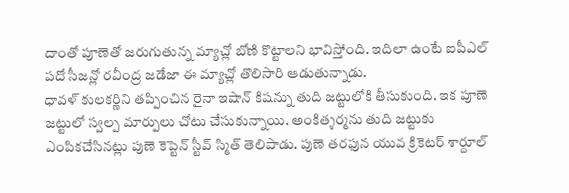దాంతో పూణెతో జరుగుతున్న మ్యాచ్లో బోణి కొట్టాలని భావిస్తోంది. ఇదిలా ఉంటే ఐపీఎల్ పదో సీజన్లో రవీంద్ర జడేజా ఈ మ్యాచ్లో తొలిసారి ఆడుతున్నాడు.
ధావళ్ కులకర్ణిని తప్పించిన రైనా ఇషాన్ కిషన్ను తుది జట్టులోకి తీసుకుంది. ఇక పూణె జట్టులో స్వల్ప మార్పులు చోటు చేసుకున్నాయి. అంకిత్శర్మను తుది జట్టుకు ఎంపికచేసినట్లు పుణె కెప్టెన్ స్టీవ్ స్మిత్ తెలిపాడు. పుణె తరఫున యువ క్రికెటర్ శార్దూల్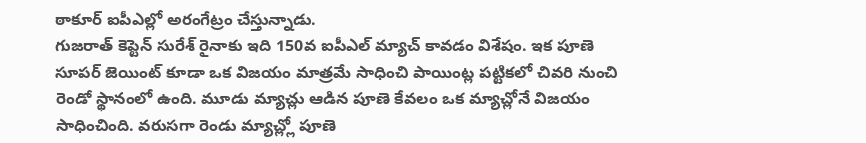ఠాకూర్ ఐపీఎల్లో అరంగేట్రం చేస్తున్నాడు.
గుజరాత్ కెప్టెన్ సురేశ్ రైనాకు ఇది 150వ ఐపీఎల్ మ్యాచ్ కావడం విశేషం. ఇక పూణె సూపర్ జెయింట్ కూడా ఒక విజయం మాత్రమే సాధించి పాయింట్ల పట్టికలో చివరి నుంచి రెండో స్థానంలో ఉంది. మూడు మ్యాచ్లు ఆడిన పూణె కేవలం ఒక మ్యాచ్లోనే విజయం సాధించింది. వరుసగా రెండు మ్యాచ్ల్లో పూణె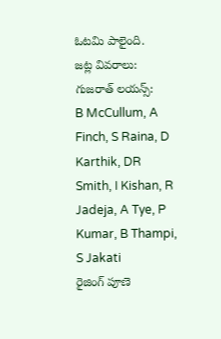ఓటమి పాలైంది.
జట్ల వివరాలు:
గుజరాత్ లయన్స్:
B McCullum, A Finch, S Raina, D Karthik, DR Smith, I Kishan, R Jadeja, A Tye, P Kumar, B Thampi, S Jakati
రైజింగ్ పూణె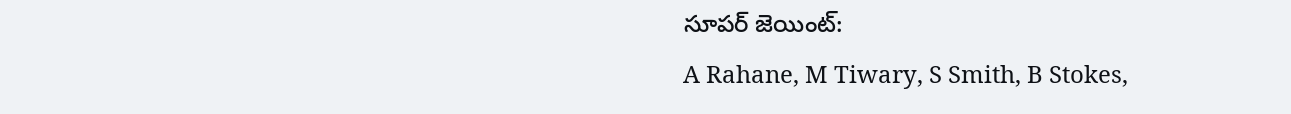సూపర్ జెయింట్:
A Rahane, M Tiwary, S Smith, B Stokes,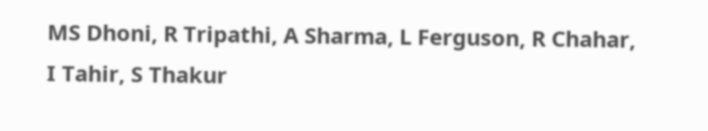MS Dhoni, R Tripathi, A Sharma, L Ferguson, R Chahar, I Tahir, S Thakur